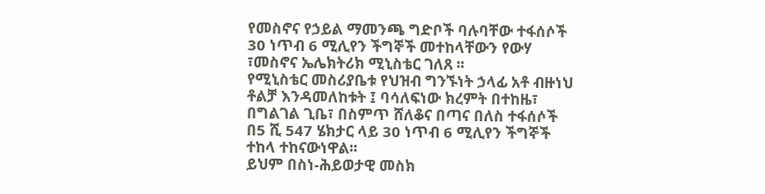የመስኖና የኃይል ማመንጫ ግድቦች ባሉባቸው ተፋሰሶች 30 ነጥብ 6 ሚሊየን ችግኞች መተከላቸውን የውሃ ፣መስኖና ኤሌክትሪክ ሚኒስቴር ገለጸ ፡፡
የሚኒስቴር መስሪያቤቱ የህዝብ ግንኙነት ኃላፊ አቶ ብዙነህ ቶልቻ እንዳመለከቱት ፤ ባሳለፍነው ክረምት በተከዜ፣ በግልገል ጊቤ፣ በስምጥ ሸለቆና በጣና በለስ ተፋሰሶች በ5 ሺ 547 ሄክታር ላይ 30 ነጥብ 6 ሚሊየን ችግኞች ተከላ ተከናውነዋል፡፡
ይህም በስነ-ሕይወታዊ መስክ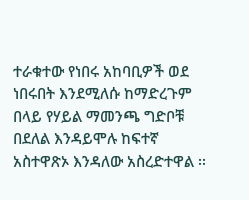ተራቁተው የነበሩ አከባቢዎች ወደ ነበሩበት እንደሚለሱ ከማድረጉም በላይ የሃይል ማመንጫ ግድቦቹ በደለል እንዳይሞሉ ከፍተኛ አስተዋጽኦ እንዳለው አስረድተዋል ፡፡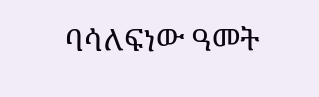ባሳለፍነው ዓመት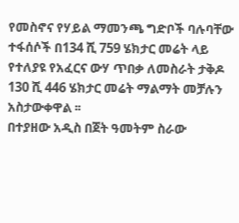የመስኖና የሃይል ማመንጫ ግድቦች ባሉባቸው ተፋሰሶች በ134 ሺ 759 ሄክታር መሬት ላይ የተለያዩ የአፈርና ውሃ ጥበቃ ለመስራት ታቅዶ 130 ሺ 446 ሄክታር መሬት ማልማት መቻሉን አስታውቀዋል ፡፡
በተያዘው አዲስ በጀት ዓመትም ስራው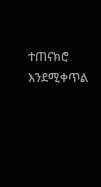ተጠናክሮ እንደሚቀጥል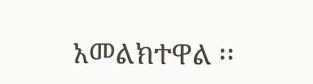አመልክተዋል ፡፡